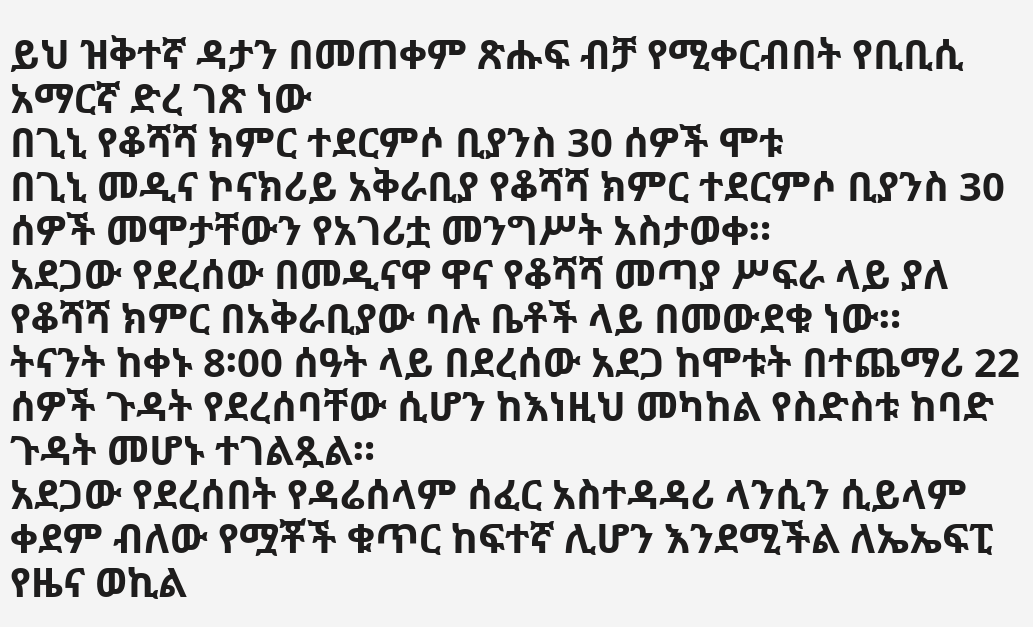ይህ ዝቅተኛ ዳታን በመጠቀም ጽሑፍ ብቻ የሚቀርብበት የቢቢሲ አማርኛ ድረ ገጽ ነው
በጊኒ የቆሻሻ ክምር ተደርምሶ ቢያንስ 30 ሰዎች ሞቱ
በጊኒ መዲና ኮናክሪይ አቅራቢያ የቆሻሻ ክምር ተደርምሶ ቢያንስ 30 ሰዎች መሞታቸውን የአገሪቷ መንግሥት አስታወቀ።
አደጋው የደረሰው በመዲናዋ ዋና የቆሻሻ መጣያ ሥፍራ ላይ ያለ የቆሻሻ ክምር በአቅራቢያው ባሉ ቤቶች ላይ በመውደቁ ነው።
ትናንት ከቀኑ 8፡00 ሰዓት ላይ በደረሰው አደጋ ከሞቱት በተጨማሪ 22 ሰዎች ጉዳት የደረሰባቸው ሲሆን ከእነዚህ መካከል የስድስቱ ከባድ ጉዳት መሆኑ ተገልጿል።
አደጋው የደረሰበት የዳሬሰላም ሰፈር አስተዳዳሪ ላንሲን ሲይላም ቀደም ብለው የሟቾች ቁጥር ከፍተኛ ሊሆን እንደሚችል ለኤኤፍፒ የዜና ወኪል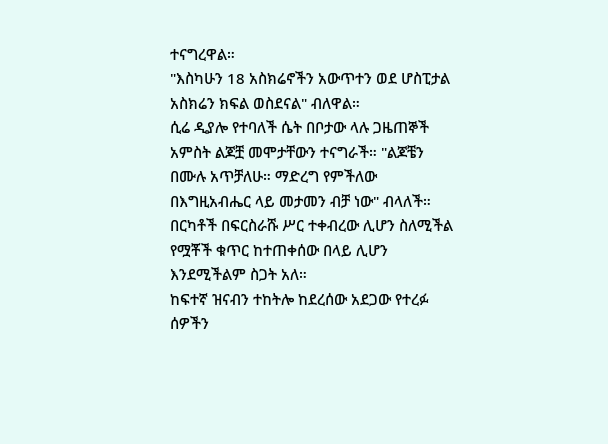ተናግረዋል።
"እስካሁን 18 አስክሬኖችን አውጥተን ወደ ሆስፒታል አስክሬን ክፍል ወስደናል" ብለዋል።
ሲሬ ዲያሎ የተባለች ሴት በቦታው ላሉ ጋዜጠኞች አምስት ልጆቿ መሞታቸውን ተናግራች። "ልጆቼን በሙሉ አጥቻለሁ። ማድረግ የምችለው በእግዚአብሔር ላይ መታመን ብቻ ነው" ብላለች።
በርካቶች በፍርስራሹ ሥር ተቀብረው ሊሆን ስለሚችል የሟቾች ቁጥር ከተጠቀሰው በላይ ሊሆን እንደሚችልም ስጋት አለ።
ከፍተኛ ዝናብን ተከትሎ ከደረሰው አደጋው የተረፉ ሰዎችን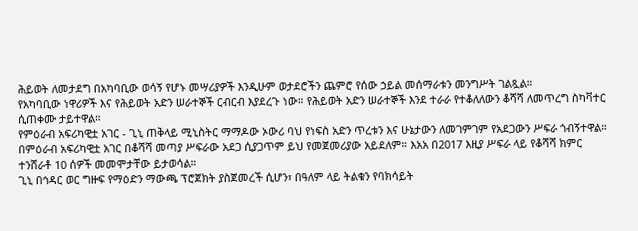ሕይወት ለመታደግ በአካባቢው ወሳኝ የሆኑ መሣሪያዎች እንዲሁም ወታደሮችን ጨምሮ የሰው ኃይል መሰማራቱን መንግሥት ገልጿል።
የአካባቢው ነዋሪዎች እና የሕይወት አድን ሠራተኞች ርብርብ እያደረጉ ነው። የሕይወት አድን ሠራተኞች እንደ ተራራ የተቆለለውን ቆሻሻ ለመጥረግ ስካቫተር ሲጠቀሙ ታይተዋል።
የምዕራብ አፍሪካዊቷ አገር - ጊኒ ጠቅላይ ሚኒስትር ማማዶው ኦውሪ ባህ የነፍስ አድን ጥረቱን እና ሁኔታውን ለመገምገም የአደጋውን ሥፍራ ጎብኝተዋል።
በምዕራብ አፍሪካዊቷ አገር በቆሻሻ መጣያ ሥፍራው አደጋ ሲያጋጥም ይህ የመጀመሪያው አይደለም። እአአ በ2017 እዚያ ሥፍራ ላይ የቆሻሻ ክምር ተንሸራቶ 10 ሰዎች መመሞታቸው ይታወሳል።
ጊኒ በኅዳር ወር ግዙፍ የማዕድን ማውጫ ፕሮጀክት ያስጀመረች ሲሆን፣ በዓለም ላይ ትልቁን የባክሳይት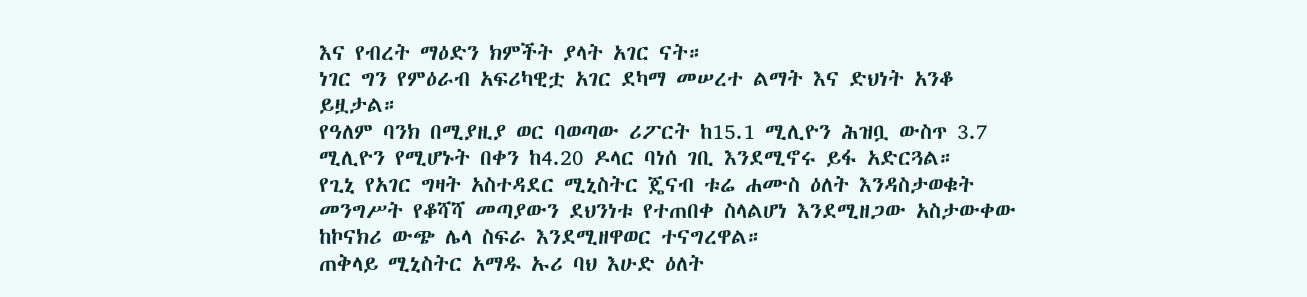እና የብረት ማዕድን ክምችት ያላት አገር ናት።
ነገር ግን የምዕራብ አፍሪካዊቷ አገር ደካማ መሠረተ ልማት እና ድህነት አንቆ ይዟታል።
የዓለም ባንክ በሚያዚያ ወር ባወጣው ሪፖርት ከ15.1 ሚሊዮን ሕዝቧ ውስጥ 3.7 ሚሊዮን የሚሆኑት በቀን ከ4.20 ዶላር ባነሰ ገቢ እንደሚኖሩ ይፋ አድርጓል።
የጊኒ የአገር ግዛት አስተዳደር ሚኒስትር ጄናብ ቱሬ ሐሙስ ዕለት እንዳስታወቁት መንግሥት የቆሻሻ መጣያውን ደህንነቱ የተጠበቀ ስላልሆነ እንደሚዘጋው አስታውቀው ከኮናክሪ ውጭ ሌላ ስፍራ እንደሚዘዋወር ተናግረዋል።
ጠቅላይ ሚኒስትር አማዱ ኡሪ ባህ እሁድ ዕለት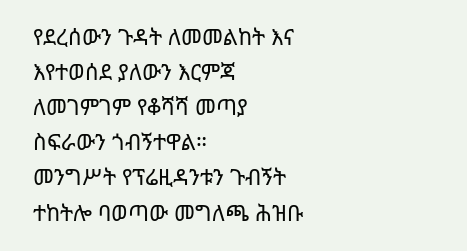የደረሰውን ጉዳት ለመመልከት እና እየተወሰደ ያለውን እርምጃ ለመገምገም የቆሻሻ መጣያ ስፍራውን ጎብኝተዋል።
መንግሥት የፕሬዚዳንቱን ጉብኝት ተከትሎ ባወጣው መግለጫ ሕዝቡ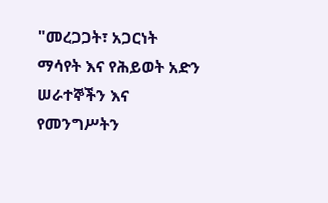"መረጋጋት፣ አጋርነት ማሳየት እና የሕይወት አድን ሠራተኞችን እና የመንግሥትን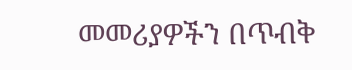መመሪያዎችን በጥብቅ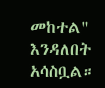መከተል" እንዳለበት አሳስቧል።